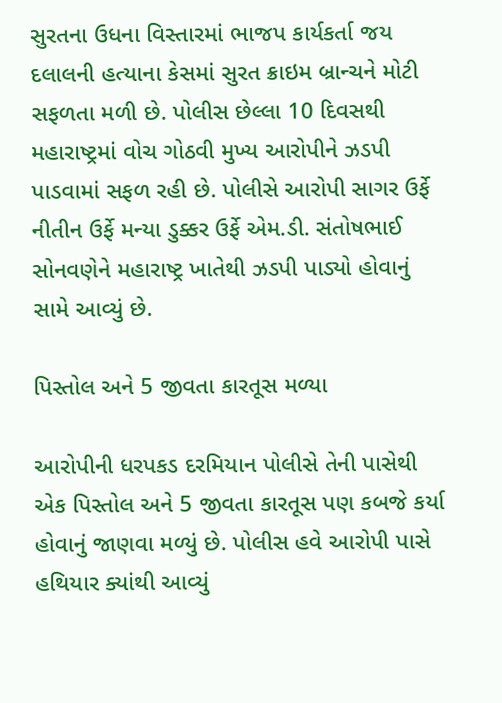સુરતના ઉધના વિસ્તારમાં ભાજપ કાર્યકર્તા જય દલાલની હત્યાના કેસમાં સુરત ક્રાઇમ બ્રાન્ચને મોટી સફળતા મળી છે. પોલીસ છેલ્લા 10 દિવસથી મહારાષ્ટ્રમાં વોચ ગોઠવી મુખ્ય આરોપીને ઝડપી પાડવામાં સફળ રહી છે. પોલીસે આરોપી સાગર ઉર્ફે નીતીન ઉર્ફે મન્યા ડુક્કર ઉર્ફે એમ.ડી. સંતોષભાઈ સોનવણેને મહારાષ્ટ્ર ખાતેથી ઝડપી પાડ્યો હોવાનું સામે આવ્યું છે.

પિસ્તોલ અને 5 જીવતા કારતૂસ મળ્યા

આરોપીની ધરપકડ દરમિયાન પોલીસે તેની પાસેથી એક પિસ્તોલ અને 5 જીવતા કારતૂસ પણ કબજે કર્યા હોવાનું જાણવા મળ્યું છે. પોલીસ હવે આરોપી પાસે હથિયાર ક્યાંથી આવ્યું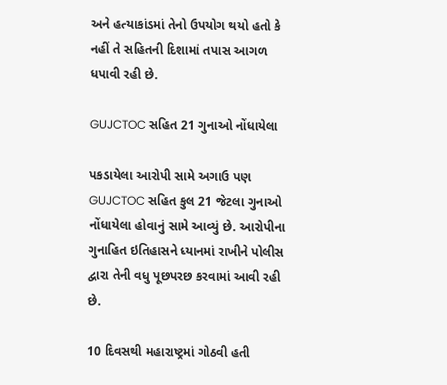અને હત્યાકાંડમાં તેનો ઉપયોગ થયો હતો કે નહીં તે સહિતની દિશામાં તપાસ આગળ ધપાવી રહી છે.

GUJCTOC સહિત 21 ગુનાઓ નોંધાયેલા

પકડાયેલા આરોપી સામે અગાઉ પણ GUJCTOC સહિત કુલ 21 જેટલા ગુનાઓ નોંધાયેલા હોવાનું સામે આવ્યું છે. આરોપીના ગુનાહિત ઇતિહાસને ધ્યાનમાં રાખીને પોલીસ દ્વારા તેની વધુ પૂછપરછ કરવામાં આવી રહી છે.

10 દિવસથી મહારાષ્ટ્રમાં ગોઠવી હતી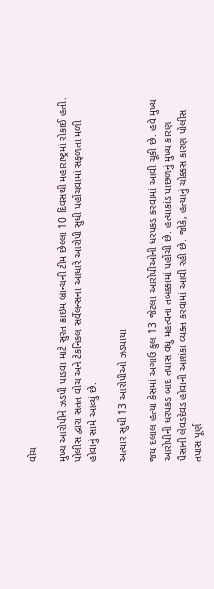વોચ

મુખ્ય આરોપીને ઝડપી પાડવા માટે સુરત ક્રાઇમ બ્રાન્ચની ટીમ છેલ્લા 10 દિવસથી મહારાષ્ટ્રમાં રોકાઈ હતી. પોલીસ દ્વારા સતત વોચ અને ટેકનિકલ સર્વેલન્સના આધારે આરોપી સુધી પહોંચવામાં સફળતા મળી હોવાનું સામે આવ્યું છે.

અત્યાર સુધી 13 આરોપીઓ ઝડપાયા

જય દલાલ હત્યા કેસમાં અગાઉ કુલ 13 જેટલા આરોપીઓની ધરપકડ કરવામાં આવી ચૂકી છે. હવે મુખ્ય આરોપીની ધરપકડ બાદ તપાસ વધુ મહત્વના તબક્કામાં પહોંચી છે. હત્યાકાંડ પાછળનું મુખ્ય કારણ પૈસાની લેવડદેવડ હોવાની આશંકા વ્યક્ત કરવામાં આવી રહી છે. જોકે, હત્યાનું ચોક્કસ કારણ પોલીસ તપાસ પૂર્ણ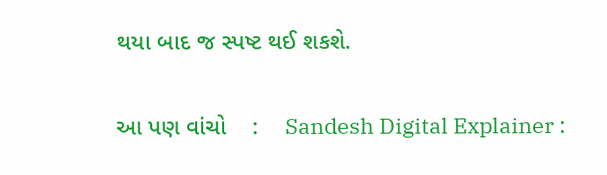થયા બાદ જ સ્પષ્ટ થઈ શકશે.


આ પણ વાંચો    :    Sandesh Digital Explainer :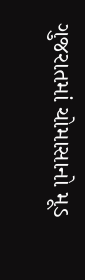ગુજરાતમાં ચોમાસાનો મૂડ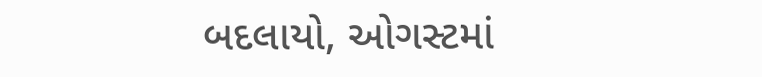બદલાયો, ઓગસ્ટમાં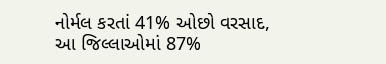નોર્મલ કરતાં 41% ઓછો વરસાદ, આ જિલ્લાઓમાં 87%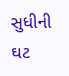સુધીની ઘટ